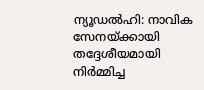ന്യൂഡൽഹി: നാവിക സേനയ്ക്കായി തദ്ദേശീയമായി നിർമ്മിച്ച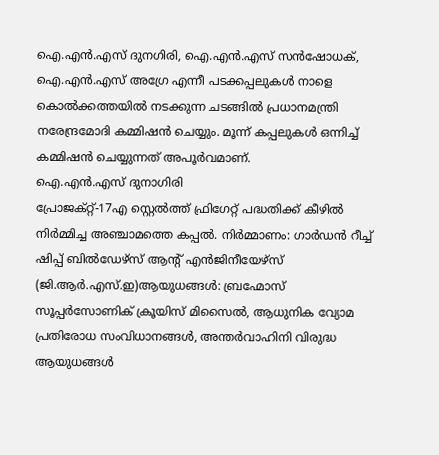ഐ.എൻ.എസ് ദുനഗിരി, ഐ.എൻ.എസ് സൻഷോധക്, ഐ.എൻ.എസ് അഗ്രേ എന്നീ പടക്കപ്പലുകൾ നാളെ കൊൽക്കത്തയിൽ നടക്കുന്ന ചടങ്ങിൽ പ്രധാനമന്ത്രി നരേന്ദ്രമോദി കമ്മിഷൻ ചെയ്യും. മൂന്ന് കപ്പലുകൾ ഒന്നിച്ച് കമ്മിഷൻ ചെയ്യുന്നത് അപൂർവമാണ്.
ഐ.എൻ.എസ് ദുനാഗിരി
പ്രോജക്റ്റ്-17എ സ്റ്റെൽത്ത് ഫ്രിഗേറ്റ് പദ്ധതിക്ക് കീഴിൽ നിർമ്മിച്ച അഞ്ചാമത്തെ കപ്പൽ. നിർമ്മാണം: ഗാർഡൻ റീച്ച് ഷിപ്പ് ബിൽഡേഴ്സ് ആന്റ് എൻജിനീയേഴ്സ് (ജി.ആർ.എസ്.ഇ)ആയുധങ്ങൾ: ബ്രഹ്മോസ് സൂപ്പർസോണിക് ക്രൂയിസ് മിസൈൽ, ആധുനിക വ്യോമ പ്രതിരോധ സംവിധാനങ്ങൾ, അന്തർവാഹിനി വിരുദ്ധ ആയുധങ്ങൾ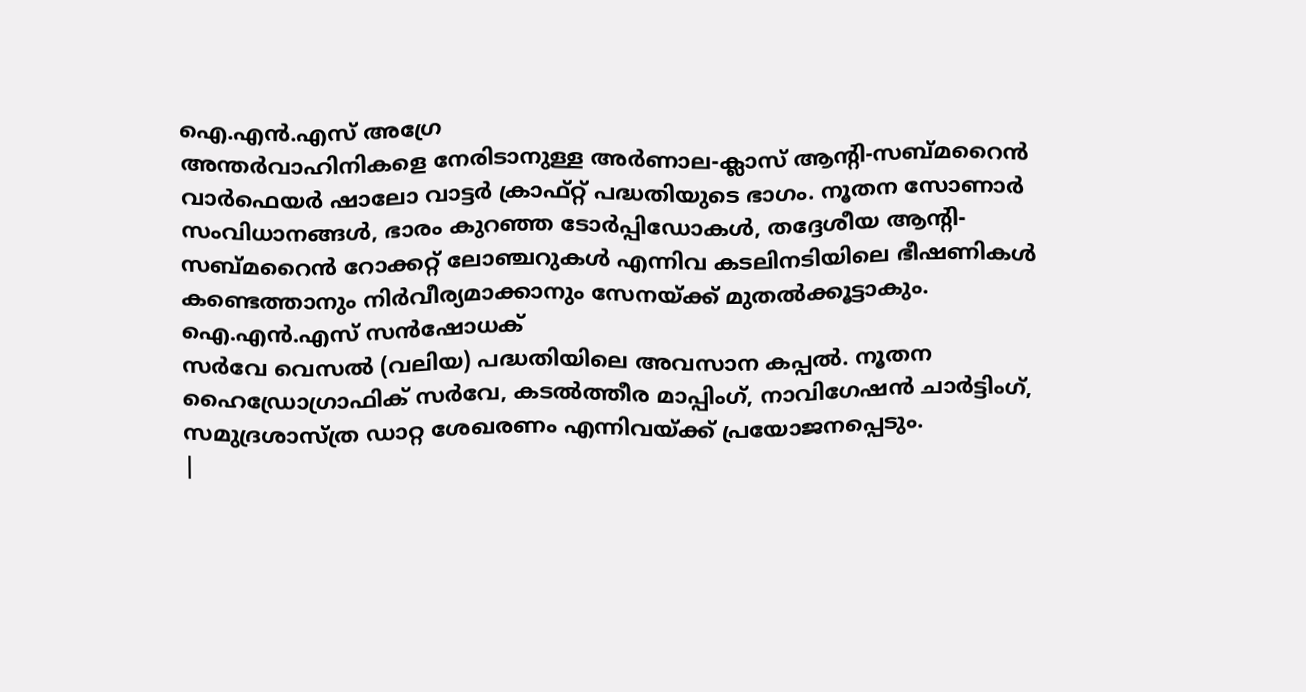ഐ.എൻ.എസ് അഗ്രേ
അന്തർവാഹിനികളെ നേരിടാനുള്ള അർണാല-ക്ലാസ് ആന്റി-സബ്മറൈൻ വാർഫെയർ ഷാലോ വാട്ടർ ക്രാഫ്റ്റ് പദ്ധതിയുടെ ഭാഗം. നൂതന സോണാർ സംവിധാനങ്ങൾ, ഭാരം കുറഞ്ഞ ടോർപ്പിഡോകൾ, തദ്ദേശീയ ആന്റി-സബ്മറൈൻ റോക്കറ്റ് ലോഞ്ചറുകൾ എന്നിവ കടലിനടിയിലെ ഭീഷണികൾ കണ്ടെത്താനും നിർവീര്യമാക്കാനും സേനയ്ക്ക് മുതൽക്കൂട്ടാകും.
ഐ.എൻ.എസ് സൻഷോധക്
സർവേ വെസൽ (വലിയ) പദ്ധതിയിലെ അവസാന കപ്പൽ. നൂതന ഹൈഡ്രോഗ്രാഫിക് സർവേ, കടൽത്തീര മാപ്പിംഗ്, നാവിഗേഷൻ ചാർട്ടിംഗ്, സമുദ്രശാസ്ത്ര ഡാറ്റ ശേഖരണം എന്നിവയ്ക്ക് പ്രയോജനപ്പെടും.
|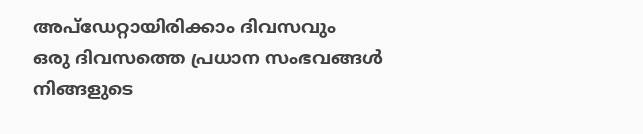അപ്ഡേറ്റായിരിക്കാം ദിവസവും
ഒരു ദിവസത്തെ പ്രധാന സംഭവങ്ങൾ നിങ്ങളുടെ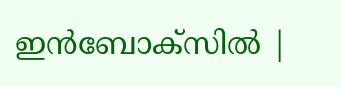ഇൻബോക്സിൽ |